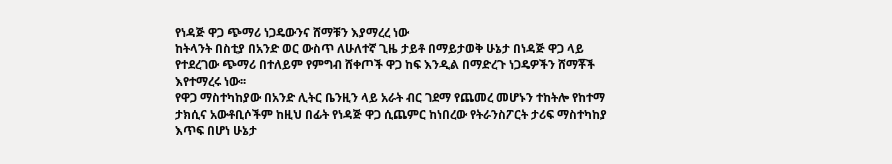የነዳጅ ዋጋ ጭማሪ ነጋዴውንና ሸማቹን እያማረረ ነው
ከትላንት በስቲያ በአንድ ወር ውስጥ ለሁለተኛ ጊዜ ታይቶ በማይታወቅ ሁኔታ በነዳጅ ዋጋ ላይ የተደረገው ጭማሪ በተለይም የምግብ ሸቀጦች ዋጋ ከፍ እንዲል በማድረጉ ነጋዴዎችን ሸማቾች እየተማረሩ ነው፡፡
የዋጋ ማስተካከያው በአንድ ሊትር ቤንዚን ላይ አራት ብር ገደማ የጨመረ መሆኑን ተከትሎ የከተማ ታክሲና አውቶቢሶችም ከዚህ በፊት የነዳጅ ዋጋ ሲጨምር ከነበረው የትራንስፖርት ታሪፍ ማስተካከያ እጥፍ በሆነ ሁኔታ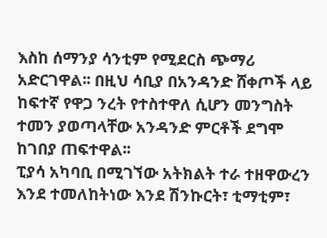እስከ ሰማንያ ሳንቲም የሚደርስ ጭማሪ አድርገዋል፡፡ በዚህ ሳቢያ በአንዳንድ ሸቀጦች ላይ ከፍተኛ የዋጋ ንረት የተስተዋለ ሲሆን መንግስት ተመን ያወጣላቸው አንዳንድ ምርቶች ደግሞ ከገበያ ጠፍተዋል፡፡
ፒያሳ አካባቢ በሚገኘው አትክልት ተራ ተዘዋውረን እንደ ተመለከትነው እንደ ሽንኩርት፣ ቲማቲም፣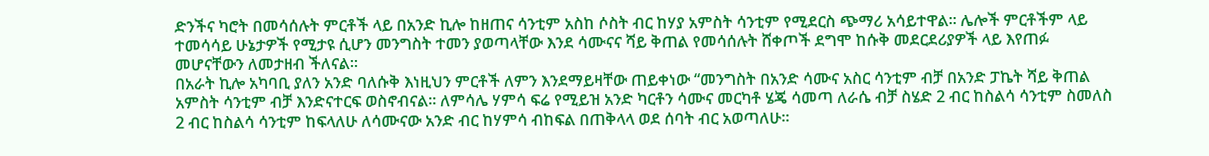ድንችና ካሮት በመሳሰሉት ምርቶች ላይ በአንድ ኪሎ ከዘጠና ሳንቲም አስከ ሶስት ብር ከሃያ አምስት ሳንቲም የሚደርስ ጭማሪ አሳይተዋል፡፡ ሌሎች ምርቶችም ላይ ተመሳሳይ ሁኔታዎች የሚታዩ ሲሆን መንግስት ተመን ያወጣላቸው እንደ ሳሙናና ሻይ ቅጠል የመሳሰሉት ሸቀጦች ደግሞ ከሱቅ መደርደሪያዎች ላይ እየጠፉ መሆናቸውን ለመታዘብ ችለናል፡፡
በአራት ኪሎ አካባቢ ያለን አንድ ባለሱቅ እነዚህን ምርቶች ለምን እንደማይዛቸው ጠይቀነው “መንግስት በአንድ ሳሙና አስር ሳንቲም ብቻ በአንድ ፓኬት ሻይ ቅጠል አምስት ሳንቲም ብቻ እንድናተርፍ ወስኖብናል፡፡ ለምሳሌ ሃምሳ ፍሬ የሚይዝ አንድ ካርቶን ሳሙና መርካቶ ሄጄ ሳመጣ ለራሴ ብቻ ስሄድ 2 ብር ከስልሳ ሳንቲም ስመለስ 2 ብር ከስልሳ ሳንቲም ከፍላለሁ ለሳሙናው አንድ ብር ከሃምሳ ብከፍል በጠቅላላ ወደ ሰባት ብር አወጣለሁ፡፡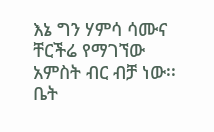እኔ ግን ሃምሳ ሳሙና ቸርችሬ የማገኘው አምስት ብር ብቻ ነው፡፡ ቤት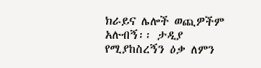ክራይና ሌሎች ወጪዎችም አሉብኝ፡፡ ታዲያ የሚያከስረኝን ዕቃ ለምን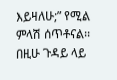እይዛለሁ;” የሚል ምላሽ ሰጥቶናል፡፡
በዚሁ ጉዳይ ላይ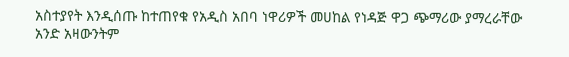አስተያየት እንዲሰጡ ከተጠየቁ የአዲስ አበባ ነዋሪዎች መሀከል የነዳጅ ዋጋ ጭማሪው ያማረራቸው አንድ አዛውንትም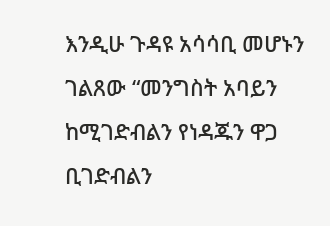እንዲሁ ጉዳዩ አሳሳቢ መሆኑን ገልጸው “መንግስት አባይን ከሚገድብልን የነዳጁን ዋጋ ቢገድብልን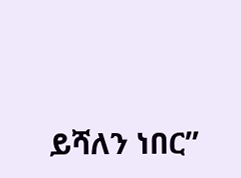ይሻለን ነበር”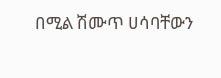በሚል ሽሙጥ ሀሳባቸውን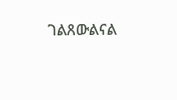ገልጸውልናል